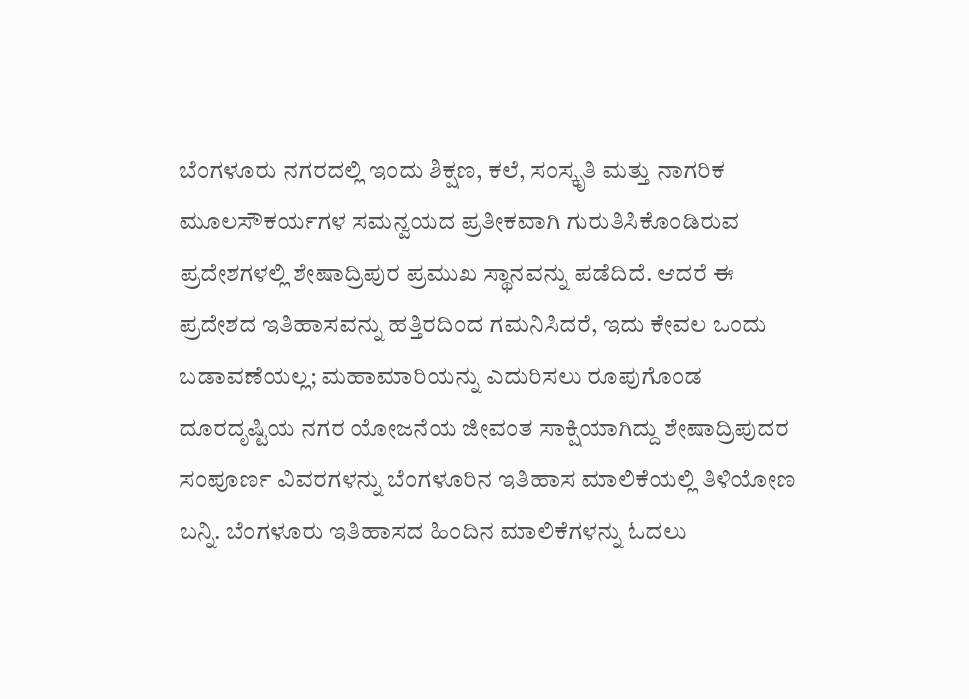ಬೆಂಗಳೂರು ನಗರದಲ್ಲಿ ಇಂದು ಶಿಕ್ಷಣ, ಕಲೆ, ಸಂಸ್ಕೃತಿ ಮತ್ತು ನಾಗರಿಕ ಮೂಲಸೌಕರ್ಯಗಳ ಸಮನ್ವಯದ ಪ್ರತೀಕವಾಗಿ ಗುರುತಿಸಿಕೊಂಡಿರುವ ಪ್ರದೇಶಗಳಲ್ಲಿ ಶೇಷಾದ್ರಿಪುರ ಪ್ರಮುಖ ಸ್ಥಾನವನ್ನು ಪಡೆದಿದೆ. ಆದರೆ ಈ ಪ್ರದೇಶದ ಇತಿಹಾಸವನ್ನು ಹತ್ತಿರದಿಂದ ಗಮನಿಸಿದರೆ, ಇದು ಕೇವಲ ಒಂದು ಬಡಾವಣೆಯಲ್ಲ; ಮಹಾಮಾರಿಯನ್ನು ಎದುರಿಸಲು ರೂಪುಗೊಂಡ ದೂರದೃಷ್ಟಿಯ ನಗರ ಯೋಜನೆಯ ಜೀವಂತ ಸಾಕ್ಷಿಯಾಗಿದ್ದು ಶೇಷಾದ್ರಿಪುದರ ಸಂಪೂರ್ಣ ವಿವರಗಳನ್ನು ಬೆಂಗಳೂರಿನ ಇತಿಹಾಸ ಮಾಲಿಕೆಯಲ್ಲಿ ತಿಳಿಯೋಣ ಬನ್ನಿ. ಬೆಂಗಳೂರು ಇತಿಹಾಸದ ಹಿಂದಿನ ಮಾಲಿಕೆಗಳನ್ನು ಓದಲು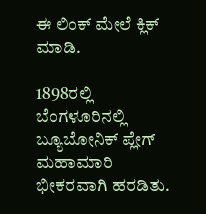ಈ ಲಿಂಕ್ ಮೇಲೆ ಕ್ಲಿಕ್ ಮಾಡಿ.

1898ರಲ್ಲಿ ಬೆಂಗಳೂರಿನಲ್ಲಿ ಬ್ಯೂಬೋನಿಕ್ ಪ್ಲೇಗ್ ಮಹಾಮಾರಿ ಭೀಕರವಾಗಿ ಹರಡಿತು.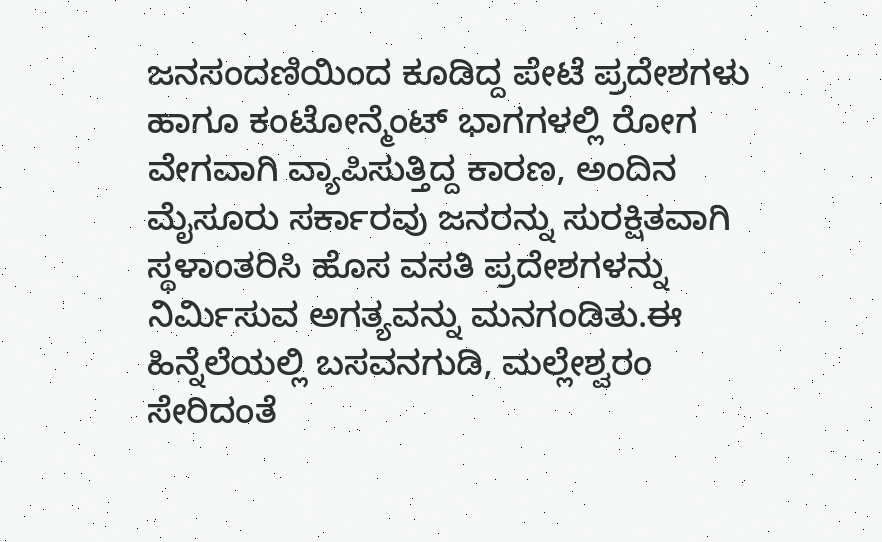ಜನಸಂದಣಿಯಿಂದ ಕೂಡಿದ್ದ ಪೇಟೆ ಪ್ರದೇಶಗಳು ಹಾಗೂ ಕಂಟೋನ್ಮೆಂಟ್ ಭಾಗಗಳಲ್ಲಿ ರೋಗ ವೇಗವಾಗಿ ವ್ಯಾಪಿಸುತ್ತಿದ್ದ ಕಾರಣ, ಅಂದಿನ ಮೈಸೂರು ಸರ್ಕಾರವು ಜನರನ್ನು ಸುರಕ್ಷಿತವಾಗಿ ಸ್ಥಳಾಂತರಿಸಿ ಹೊಸ ವಸತಿ ಪ್ರದೇಶಗಳನ್ನು ನಿರ್ಮಿಸುವ ಅಗತ್ಯವನ್ನು ಮನಗಂಡಿತು.ಈ ಹಿನ್ನೆಲೆಯಲ್ಲಿ ಬಸವನಗುಡಿ, ಮಲ್ಲೇಶ್ವರಂ ಸೇರಿದಂತೆ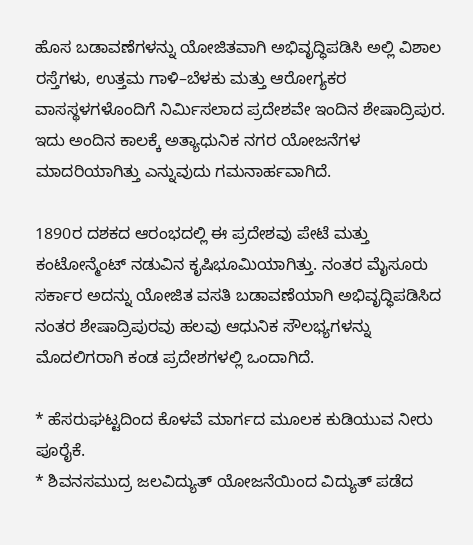ಹೊಸ ಬಡಾವಣೆಗಳನ್ನು ಯೋಜಿತವಾಗಿ ಅಭಿವೃದ್ಧಿಪಡಿಸಿ ಅಲ್ಲಿ ವಿಶಾಲ ರಸ್ತೆಗಳು, ಉತ್ತಮ ಗಾಳಿ–ಬೆಳಕು ಮತ್ತು ಆರೋಗ್ಯಕರ ವಾಸಸ್ಥಳಗಳೊಂದಿಗೆ ನಿರ್ಮಿಸಲಾದ ಪ್ರದೇಶವೇ ಇಂದಿನ ಶೇಷಾದ್ರಿಪುರ. ಇದು ಅಂದಿನ ಕಾಲಕ್ಕೆ ಅತ್ಯಾಧುನಿಕ ನಗರ ಯೋಜನೆಗಳ ಮಾದರಿಯಾಗಿತ್ತು ಎನ್ನುವುದು ಗಮನಾರ್ಹವಾಗಿದೆ.

1890ರ ದಶಕದ ಆರಂಭದಲ್ಲಿ ಈ ಪ್ರದೇಶವು ಪೇಟೆ ಮತ್ತು ಕಂಟೋನ್ಮೆಂಟ್ ನಡುವಿನ ಕೃಷಿಭೂಮಿಯಾಗಿತ್ತು. ನಂತರ ಮೈಸೂರು ಸರ್ಕಾರ ಅದನ್ನು ಯೋಜಿತ ವಸತಿ ಬಡಾವಣೆಯಾಗಿ ಅಭಿವೃದ್ಧಿಪಡಿಸಿದ ನಂತರ ಶೇಷಾದ್ರಿಪುರವು ಹಲವು ಆಧುನಿಕ ಸೌಲಭ್ಯಗಳನ್ನು ಮೊದಲಿಗರಾಗಿ ಕಂಡ ಪ್ರದೇಶಗಳಲ್ಲಿ ಒಂದಾಗಿದೆ.

* ಹೆಸರುಘಟ್ಟದಿಂದ ಕೊಳವೆ ಮಾರ್ಗದ ಮೂಲಕ ಕುಡಿಯುವ ನೀರು ಪೂರೈಕೆ.
* ಶಿವನಸಮುದ್ರ ಜಲವಿದ್ಯುತ್ ಯೋಜನೆಯಿಂದ ವಿದ್ಯುತ್ ಪಡೆದ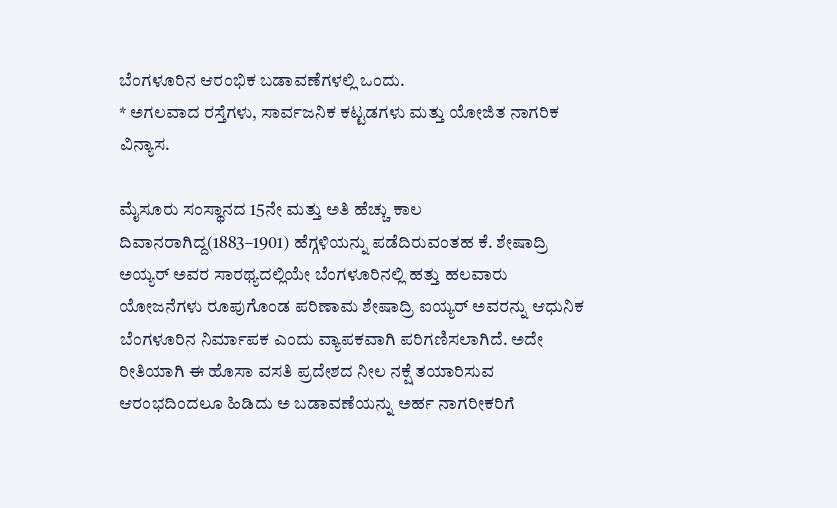ಬೆಂಗಳೂರಿನ ಆರಂಭಿಕ ಬಡಾವಣೆಗಳಲ್ಲಿ ಒಂದು.
* ಅಗಲವಾದ ರಸ್ತೆಗಳು, ಸಾರ್ವಜನಿಕ ಕಟ್ಟಡಗಳು ಮತ್ತು ಯೋಜಿತ ನಾಗರಿಕ ವಿನ್ಯಾಸ.

ಮೈಸೂರು ಸಂಸ್ಥಾನದ 15ನೇ ಮತ್ತು ಅತಿ ಹೆಚ್ಚು ಕಾಲ ದಿವಾನರಾಗಿದ್ದ(1883–1901) ಹೆಗ್ಗಳಿಯನ್ನು ಪಡೆದಿರುವಂತಹ ಕೆ. ಶೇಷಾದ್ರಿ ಅಯ್ಯರ್ ಅವರ ಸಾರಥ್ಯದಲ್ಲಿಯೇ ಬೆಂಗಳೂರಿನಲ್ಲಿ ಹತ್ತು ಹಲವಾರು ಯೋಜನೆಗಳು ರೂಪುಗೊಂಡ ಪರಿಣಾಮ ಶೇಷಾದ್ರಿ ಐಯ್ಯರ್ ಅವರನ್ನು ಆಧುನಿಕ ಬೆಂಗಳೂರಿನ ನಿರ್ಮಾಪಕ ಎಂದು ವ್ಯಾಪಕವಾಗಿ ಪರಿಗಣಿಸಲಾಗಿದೆ. ಅದೇ ರೀತಿಯಾಗಿ ಈ ಹೊಸಾ ವಸತಿ ಪ್ರದೇಶದ ನೀಲ ನಕ್ಷೆ ತಯಾರಿಸುವ ಆರಂಭದಿಂದಲೂ ಹಿಡಿದು ಅ ಬಡಾವಣೆಯನ್ನು ಅರ್ಹ ನಾಗರೀಕರಿಗೆ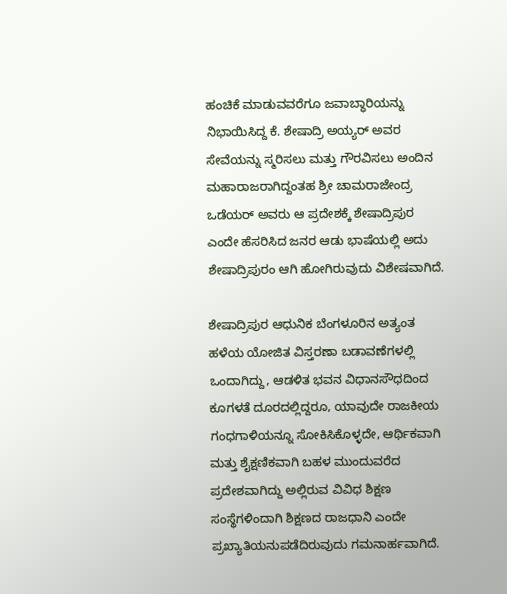ಹಂಚಿಕೆ ಮಾಡುವವರೆಗೂ ಜವಾಬ್ಧಾರಿಯನ್ನು ನಿಭಾಯಿಸಿದ್ದ ಕೆ. ಶೇಷಾದ್ರಿ ಅಯ್ಯರ್ ಅವರ ಸೇವೆಯನ್ನು ಸ್ಮರಿಸಲು ಮತ್ತು ಗೌರವಿಸಲು ಅಂದಿನ ಮಹಾರಾಜರಾಗಿದ್ದಂತಹ ಶ್ರೀ ಚಾಮರಾಜೇಂದ್ರ ಒಡೆಯರ್ ಅವರು ಆ ಪ್ರದೇಶಕ್ಕೆ ಶೇಷಾದ್ರಿಪುರ ಎಂದೇ ಹೆಸರಿಸಿದ ಜನರ ಆಡು ಭಾಷೆಯಲ್ಲಿ ಅದು ಶೇಷಾದ್ರಿಪುರಂ ಆಗಿ ಹೋಗಿರುವುದು ವಿಶೇಷವಾಗಿದೆ.

ಶೇಷಾದ್ರಿಪುರ ಆಧುನಿಕ ಬೆಂಗಳೂರಿನ ಅತ್ಯಂತ ಹಳೆಯ ಯೋಜಿತ ವಿಸ್ತರಣಾ ಬಡಾವಣೆಗಳಲ್ಲಿ ಒಂದಾಗಿದ್ದು, ಆಡಳಿತ ಭವನ ವಿಧಾನಸೌಧದಿಂದ ಕೂಗಳತೆ ದೂರದಲ್ಲಿದ್ದರೂ, ಯಾವುದೇ ರಾಜಕೀಯ ಗಂಧಗಾಳಿಯನ್ನೂ ಸೋಕಿಸಿಕೊಳ್ಳದೇ, ಆರ್ಥಿಕವಾಗಿ ಮತ್ತು ಶೈಕ್ಷಣಿಕವಾಗಿ ಬಹಳ ಮುಂದುವರೆದ ಪ್ರದೇಶವಾಗಿದ್ದು ಅಲ್ಲಿರುವ ವಿವಿಧ ಶಿಕ್ಷಣ ಸಂಸ್ಥೆಗಳಿಂದಾಗಿ ಶಿಕ್ಷಣದ ರಾಜಧಾನಿ ಎಂದೇ ಪ್ರಖ್ಯಾತಿಯನುಪಡೆದಿರುವುದು ಗಮನಾರ್ಹವಾಗಿದೆ.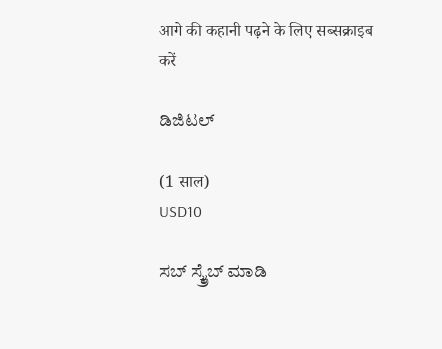आगे की कहानी पढ़ने के लिए सब्सक्राइब करें

ಡಿಜಿಟಲ್

(1 साल)
USD10

ಸಬ್ ಸ್ಕ್ರೈಬ್ ಮಾಡಿ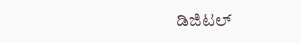ಡಿಜಿಟಲ್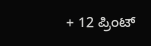+ 12 ಪ್ರಿಂಟ್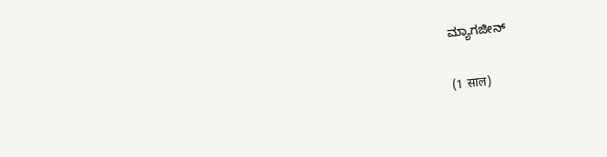ಮ್ಯಾಗಜೀನ್

(1 साल)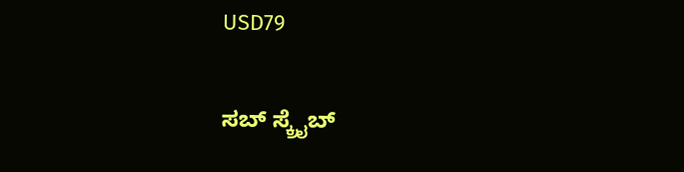USD79

ಸಬ್ ಸ್ಕ್ರೈಬ್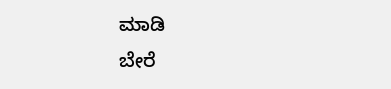ಮಾಡಿ
ಬೇರೆ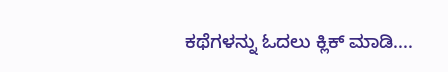ಕಥೆಗಳನ್ನು ಓದಲು ಕ್ಲಿಕ್ ಮಾಡಿ....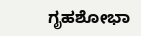ಗೃಹಶೋಭಾ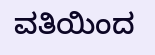ವತಿಯಿಂದ